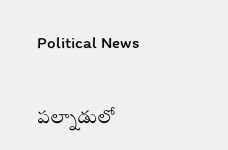Political News

ప‌ల్నాడులో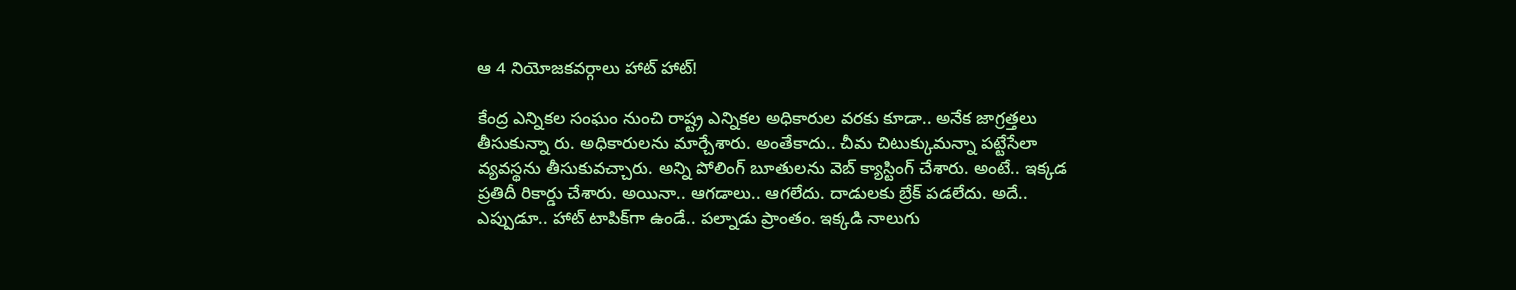ఆ 4 నియోజ‌క‌వ‌ర్గాలు హాట్ హాట్‌!

కేంద్ర ఎన్నిక‌ల సంఘం నుంచి రాష్ట్ర ఎన్నికల అధికారుల వ‌ర‌కు కూడా.. అనేక జాగ్ర‌త్త‌లు తీసుకున్నా రు. అధికారుల‌ను మార్చేశారు. అంతేకాదు.. చీమ చిటుక్కుమ‌న్నా ప‌ట్టేసేలా వ్య‌వ‌స్థ‌ను తీసుకువ‌చ్చారు. అన్ని పోలింగ్ బూతుల‌ను వెబ్ క్యాస్టింగ్ చేశారు. అంటే.. ఇక్క‌డ ప్ర‌తిదీ రికార్డు చేశారు. అయినా.. ఆగ‌డాలు.. ఆగ‌లేదు. దాడులకు బ్రేక్ ప‌డ‌లేదు. అదే.. ఎప్పుడూ.. హాట్ టాపిక్‌గా ఉండే.. ప‌ల్నాడు ప్రాంతం. ఇక్క‌డి నాలుగు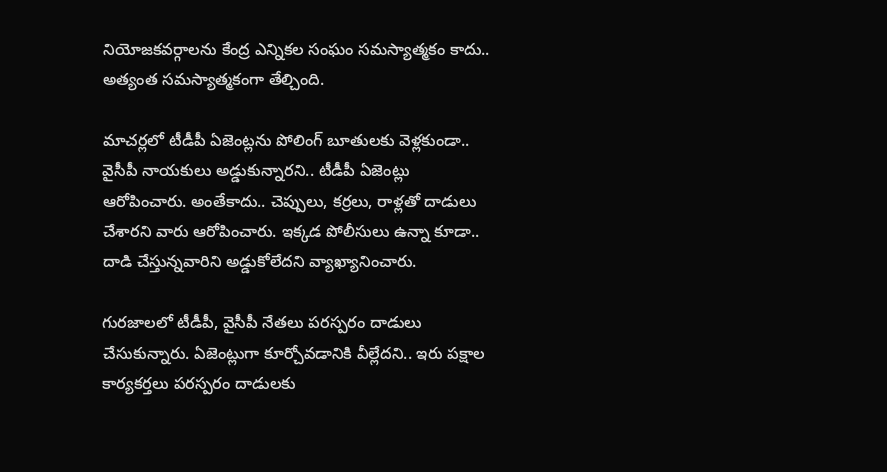నియోజ‌క‌వ‌ర్గాల‌ను కేంద్ర ఎన్నికల సంఘం స‌మ‌స్యాత్మ‌కం కాదు.. అత్యంత స‌మ‌స్యాత్మ‌కంగా తేల్చింది.

మాచ‌ర్ల‌లో టీడీపీ ఏజెంట్ల‌ను పోలింగ్ బూతుల‌కు వెళ్ల‌కుండా.. వైసీపీ నాయ‌కులు అడ్డుకున్నార‌ని.. టీడీపీ ఏజెంట్లు ఆరోపించారు. అంతేకాదు.. చెప్పులు, క‌ర్ర‌లు, రాళ్ల‌తో దాడులు చేశార‌ని వారు ఆరోపించారు. ఇక్క‌డ పోలీసులు ఉన్నా కూడా.. దాడి చేస్తున్న‌వారిని అడ్డుకోలేద‌ని వ్యాఖ్యానించారు.

గుర‌జాల‌లో టీడీపీ, వైసీపీ నేత‌లు ప‌ర‌స్పరం దాడులు చేసుకున్నారు. ఏజెంట్లుగా కూర్చోవ‌డానికి వీల్లేద‌ని.. ఇరు ప‌క్షాల కార్య‌కర్త‌లు ప‌ర‌స్ప‌రం దాడులకు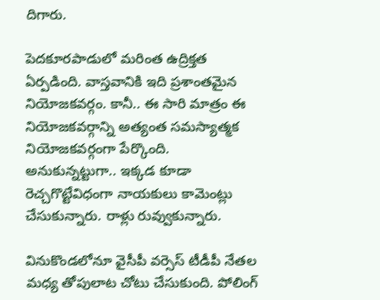దిగారు.

పెద‌కూర‌పాడులో మ‌రింత ఉద్రిక్త‌త ఏర్ప‌డింది. వాస్త‌వానికి ఇది ప్ర‌శాంత‌మైన నియోజ‌క‌వ‌ర్గం. కానీ.. ఈ సారి మాత్రం ఈ నియోజ‌క‌వ‌ర్గాన్ని అత్యంత స‌మ‌స్యాత్మ‌క నియోజ‌క‌వ‌ర్గంగా పేర్కొంది. అనుకున్న‌ట్టుగా.. ఇక్క‌డ కూడా రెచ్చ‌గొట్టేవిధంగా నాయ‌కులు కామెంట్లు చేసుకున్నారు. రాళ్లు రువ్వుకున్నారు.

వినుకొండ‌లోనూ వైసీపీ వ‌ర్సెస్ టీడీపీ నేత‌ల మ‌ధ్య తోపులాట చోటు చేసుకుంది. పోలింగ్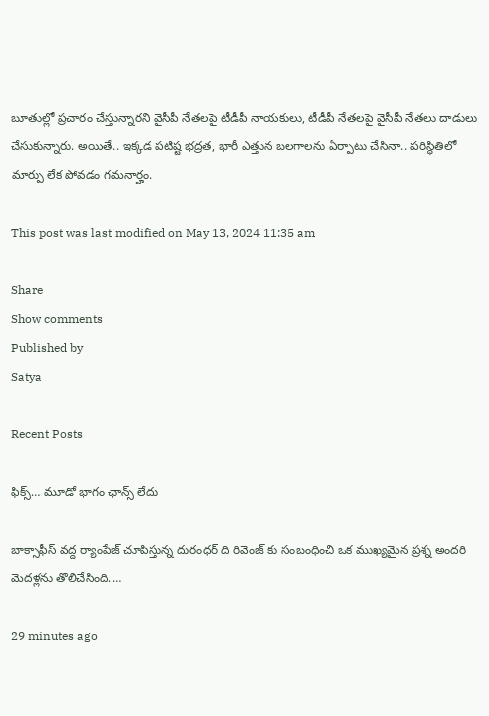బూతుల్లో ప్ర‌చారం చేస్తున్నార‌ని వైసీపీ నేత‌ల‌పై టీడీపీ నాయ‌కులు, టీడీపీ నేత‌ల‌పై వైసీపీ నేత‌లు దాడులు చేసుకున్నారు. అయితే.. ఇక్క‌డ ప‌టిష్ట భ‌ద్ర‌త‌, భారీ ఎత్తున బ‌ల‌గాల‌ను ఏర్పాటు చేసినా.. ప‌రిస్థితిలో మార్పు లేక పోవ‌డం గ‌మ‌నార్హం.

This post was last modified on May 13, 2024 11:35 am

Share
Show comments
Published by
Satya

Recent Posts

ఫిక్స్… మూడో భాగం ఛాన్స్ లేదు

బాక్సాఫీస్ వద్ద ర్యాంపేజ్ చూపిస్తున్న దురంధర్ ది రివెంజ్ కు సంబంధించి ఒక ముఖ్యమైన ప్రశ్న అందరి మెదళ్లను తొలిచేసింది.…

29 minutes ago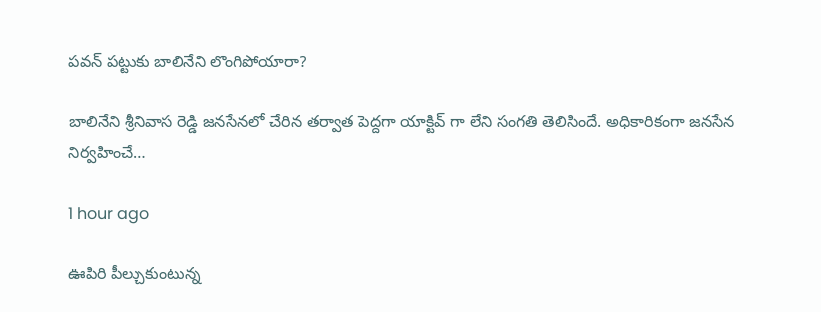పవన్ పట్టుకు బాలినేని లొంగిపోయారా?

బాలినేని శ్రీనివాస రెడ్డి జనసేనలో చేరిన తర్వాత పెద్దగా యాక్టివ్ గా లేని సంగతి తెలిసిందే. అధికారికంగా జనసేన నిర్వహించే…

1 hour ago

ఊపిరి పీల్చుకుంటున్న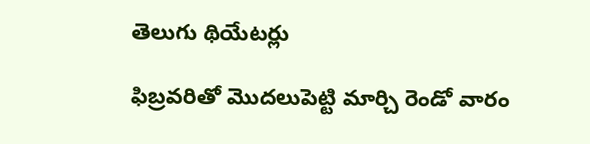తెలుగు థియేటర్లు

ఫిబ్రవరితో మొదలుపెట్టి మార్చి రెండో వారం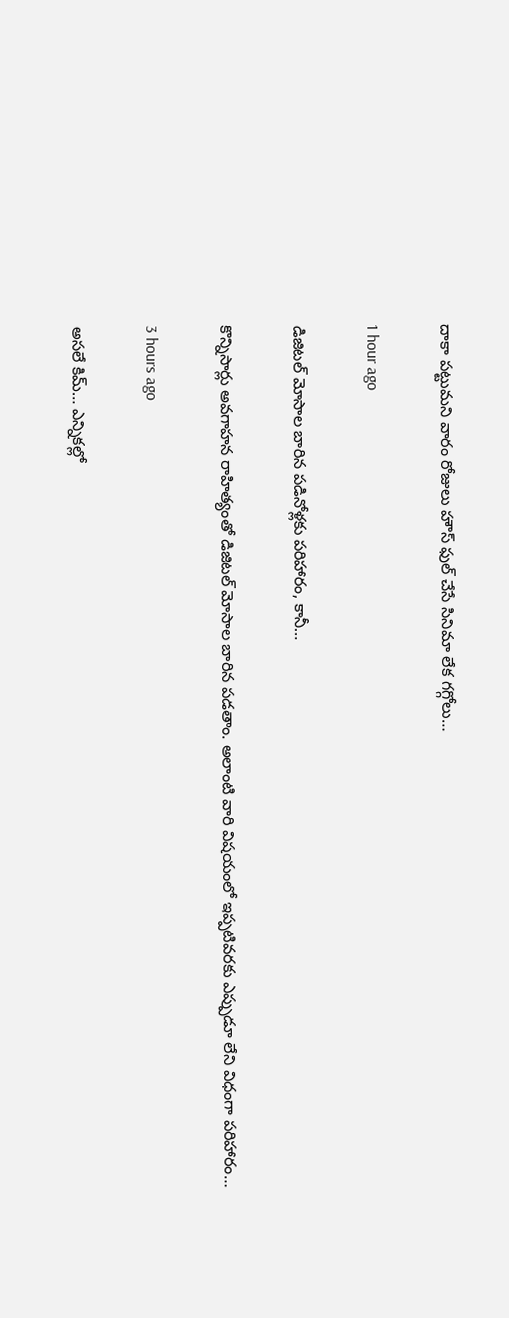దాకా పట్టుమని వారం రోజులు హౌస్ ఫుల్ చేసే సినిమా లేక గగ్గోలు…

1 hour ago

డిజిటల్ మోసాల బారిన పడినోళ్లకు పరిహారం, కానీ…

కొన్నిసార్లు అవగాహన రాహిత్యంతో డిజిటల్ మోసాల బారిన పడతాం. అలాంటి వారి విషయంలో ఇప్పటివరకు ఎప్పుడూ లేని విధంగా పరిహారం…

3 hours ago

అసలే కిమ్… ఎన్నికల్లో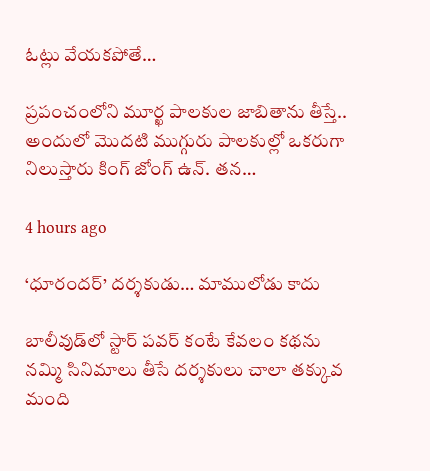ఓట్లు వేయకపోతే…

ప్రపంచంలోని మూర్ఖ పాలకుల జాబితాను తీస్తే.. అందులో మొదటి ముగ్గురు పాలకుల్లో ఒకరుగా నిలుస్తారు కింగ్ జోంగ్ ఉన్. తన…

4 hours ago

‘ధూరందర్’ దర్శకుడు… మాములోడు కాదు

బాలీవుడ్‌లో స్టార్ పవర్ కంటే కేవలం కథను నమ్మి సినిమాలు తీసే దర్శకులు చాలా తక్కువ మంది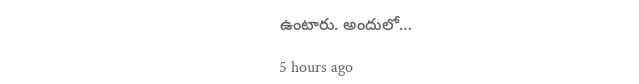ఉంటారు. అందులో…

5 hours ago